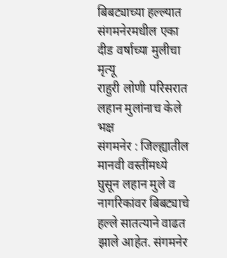बिबट्याच्या हल्ल्यात संगमनेरमधील एका दीड वर्षाच्या मुलीचा मृत्यू
राहुरी लोणी परिसरात लहान मुलांनाच केले भक्ष
संगमनेर : जिल्ह्यातील मानवी वस्तींमध्ये घुसून लहान मुले व नागरिकांवर बिबट्याचे हल्ले सातत्याने वाढत झाले आहेत. संगमनेर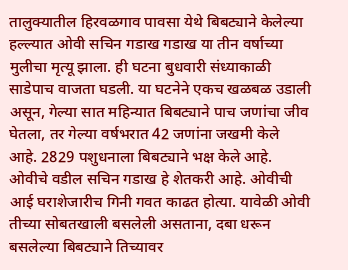तालुक्यातील हिरवळगाव पावसा येथे बिबट्याने केलेल्या हल्ल्यात ओवी सचिन गडाख गडाख या तीन वर्षाच्या मुलीचा मृत्यू झाला. ही घटना बुधवारी संध्याकाळी साडेपाच वाजता घडली. या घटनेने एकच खळबळ उडाली असून, गेल्या सात महिन्यात बिबट्याने पाच जणांचा जीव घेतला, तर गेल्या वर्षभरात 42 जणांना जखमी केले आहे. 2829 पशुधनाला बिबट्याने भक्ष केले आहे. ओवीचे वडील सचिन गडाख हे शेतकरी आहे. ओवीची आई घराशेजारीच गिनी गवत काढत होत्या. यावेळी ओवी तीच्या सोबतखाली बसलेली असताना, दबा धरून बसलेल्या बिबट्याने तिच्यावर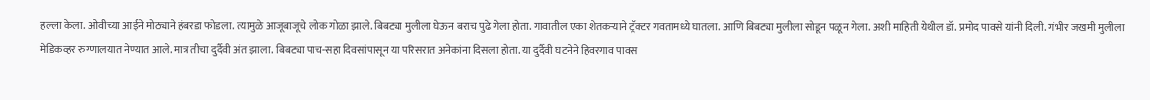हल्ला केला. ओवीच्या आईने मोठ्याने हंबरडा फोडला. त्यामुळे आजूबाजूचे लोक गोळा झाले. बिबट्या मुलीला घेऊन बराच पुढे गेला होता. गावातील एका शेतकऱ्याने ट्रॅक्टर गवतामध्ये घातला. आणि बिबट्या मुलीला सोडून पळून गेला. अशी माहिती येथील डॉ. प्रमोद पावसे यांनी दिली. गंभीर जखमी मुलीला मेडिकव्हर रुग्णालयात नेण्यात आले. मात्र तीचा दुर्दैवी अंत झाला. बिबट्या पाच-सहा दिवसांपासून या परिसरात अनेकांना दिसला होता. या दुर्दैवी घटनेने हिवरगाव पावस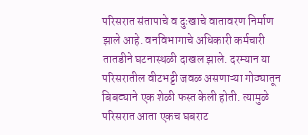परिसरात संतापाचे व दुःखाचे वातावरण निर्माण झाले आहे. वनविभागाचे अधिकारी कर्मचारी तातडीने घटनास्थळी दाखल झाले. दरम्यान या परिसरातील वीटभट्टी जवळ असणाऱ्या गोठ्यातून बिबट्याने एक शेळी फस्त केली होती. त्यामुळे परिसरात आता एकच घबराट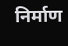निर्माण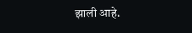झाली आहे.